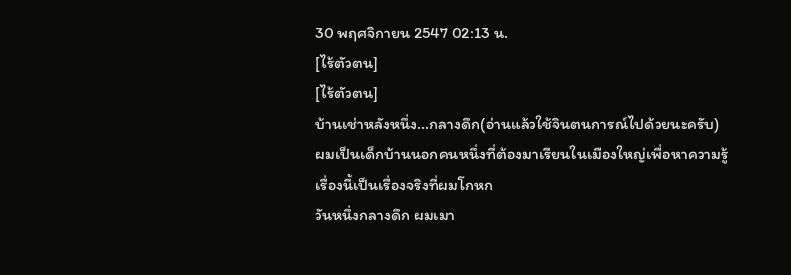30 พฤศจิกายน 2547 02:13 น.
[ไร้ตัวตน]
[ไร้ตัวตน]
บ้านเช่าหลังหนึ่ง...กลางดึก(อ่านแล้วใช้จินตนการณ์ไปด้วยนะครับ)
ผมเป็นเด็กบ้านนอกคนหนึ่งที่ต้องมาเรียนในเมืองใหญ่เพื่อหาความรู้ เรื่องนี้เป็นเรื่องจริงที่ผมโกหก
วันหนึ่งกลางดึก ผมเมา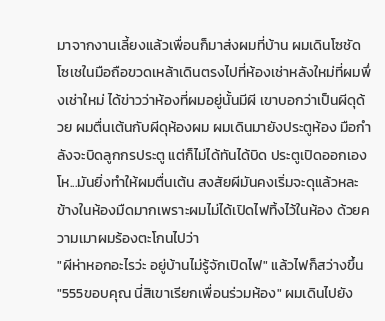มาจากงานเลี้ยงแล้วเพื่อนก็มาส่งผมที่บ้าน ผมเดินโซชัดโซเชในมือถือขวดเหล้าเดินตรงไปที่ห้องเช่าหลังใหม่ที่ผมพึ่งเช่าใหม่ ได้ข่าวว่าห้องที่ผมอยู่นั้นมีผี เขาบอกว่าเป็นผีดุด้วย ผมตื่นเต้นกับผีดุห้องผม ผมเดินมายังประตูห้อง มือกำลังจะบิดลูกกรประตู แต่ก็ไม่ได้ทันได้บิด ประตูเปิดออกเอง โห...มันยิ่งทำให้ผมตื่นเต้น สงสัยผีมันคงเริ่มจะดุแล้วหละ ข้างในห้องมืดมากเพราะผมไม่ได้เปิดไฟทิ้งไว้ในห้อง ด้วยความเมาผมร้องตะโกนไปว่า
"ผีห่าหอกอะไรว่ะ อยู่บ้านไม่รู้จักเปิดไฟ" แล้วไฟก็สว่างขึ้น "555ขอบคุณ นี่สิเขาเรียกเพื่อนร่วมห้อง" ผมเดินไปยัง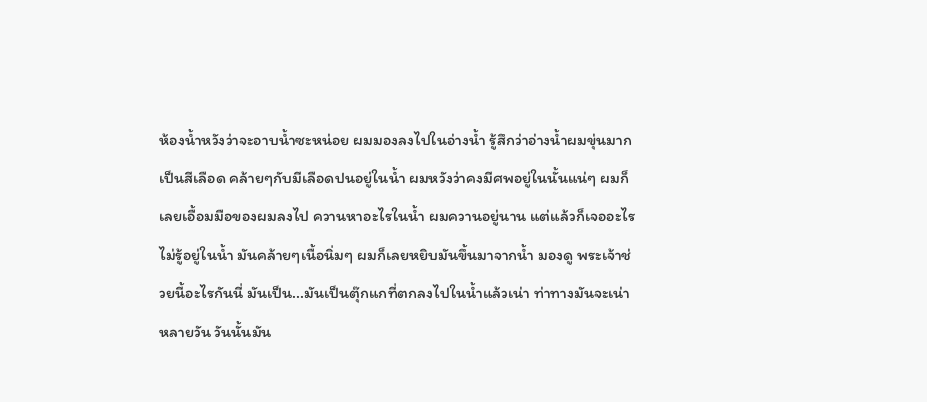ห้องน้ำหวังว่าจะอาบน้ำซะหน่อย ผมมองลงไปในอ่างน้ำ รู้สึกว่าอ่างน้ำผมขุ่นมากเป็นสีเลือด คล้ายๆกับมีเลือดปนอยู่ในน้ำ ผมหวังว่าคงมีศพอยู่ในนั้นแน่ๆ ผมก็เลยเอื้อมมือของผมลงไป ควานหาอะไรในน้ำ ผมควานอยู่นาน แต่แล้วก็เจออะไรไม่รู้อยู่ในน้ำ มันคล้ายๆเนื้อนิ่มๆ ผมก็เลยหยิบมันขึ้นมาจากน้ำ มองดู พระเจ้าช่วยนี้อะไรกันนี่ มันเป็น...มันเป็นตุ๊กแกที่ตกลงไปในน้ำแล้วเน่า ท่าทางมันจะเน่าหลายวัน วันนั้นมัน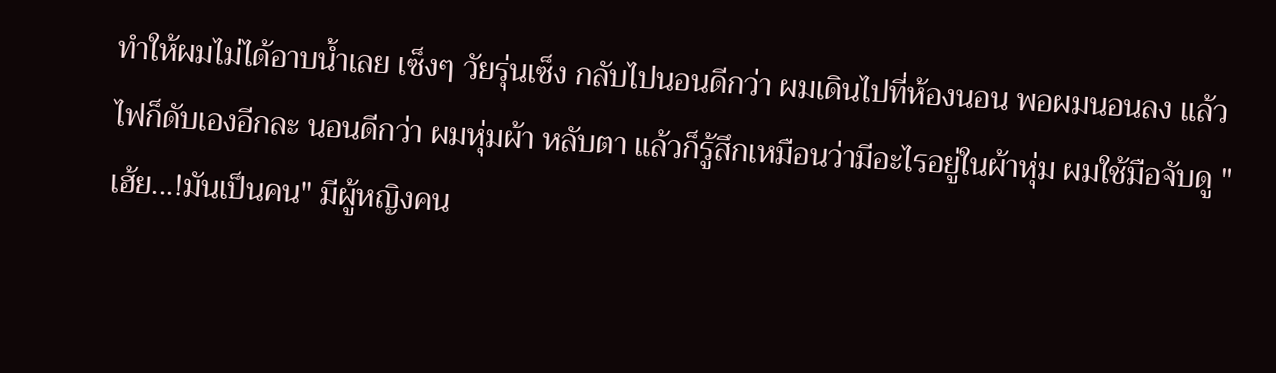ทำให้ผมไม่ได้อาบน้ำเลย เซ็งๆ วัยรุ่นเซ็ง กลับไปนอนดีกว่า ผมเดินไปที่ห้องนอน พอผมนอนลง แล้วไฟก็ดับเองอีกละ นอนดีกว่า ผมหุ่มผ้า หลับตา แล้วก็รู้สึกเหมือนว่ามีอะไรอยู่ในผ้าหุ่ม ผมใช้มือจับดู "เฮ้ย...!มันเป็นคน" มีผู้หญิงคน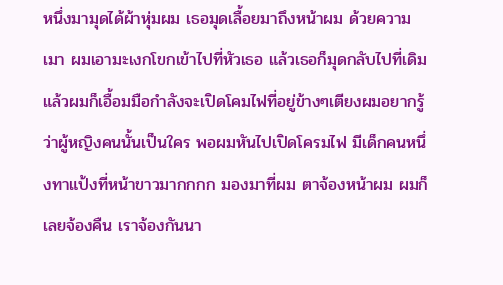หนึ่งมามุดได้ผ้าหุ่มผม เธอมุดเลื้อยมาถึงหน้าผม ด้วยความเมา ผมเอามะเงกโขกเข้าไปที่หัวเธอ แล้วเธอก็มุดกลับไปที่เดิม แล้วผมก็เอื้อมมือกำลังจะเปิดโคมไฟที่อยู่ข้างๆเตียงผมอยากรู้ว่าผู้หญิงคนนั้นเป็นใคร พอผมหันไปเปิดโครมไฟ มีเด็กคนหนึ่งทาแป้งที่หน้าขาวมากกกก มองมาที่ผม ตาจ้องหน้าผม ผมก็เลยจ้องคืน เราจ้องกันนา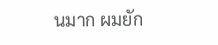นมาก ผมยัก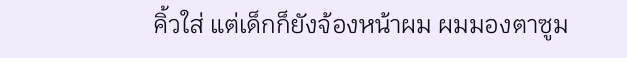คิ้วใส่ แต่เด็กก็ยังจ้องหน้าผม ผมมองตาซูม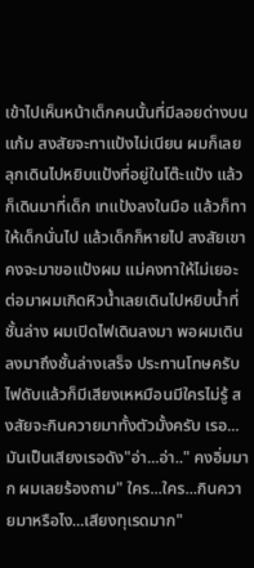เข้าไปเห็นหน้าเด็กคนนั้นที่มีลอยด่างบนแก้ม สงสัยจะทาแป้งไม่เนียน ผมก็เลยลุกเดินไปหยิบแป้งที่อยู่ในโต๊ะแป้ง แล้วก็เดินมาที่เด็ก เทแป้งลงในมือ แล้วก็ทาให้เด็กนั่นไป แล้วเด็กก็หายไป สงสัยเขาคงจะมาขอแป้งผม แม่คงทาให้ไม่เยอะ ต่อมาผมเกิดหิวน้ำเลยเดินไปหยิบน้ำที่ชั้นล่าง ผมเปิดไฟเดินลงมา พอผมเดินลงมาถึงชั้นล่างเสร็จ ประทานโทษครับไฟดับแล้วก็มีเสียงเหหมือนมีใครไม่รู้ สงสัยจะกินควายมาทั้งตัวมั้งครับ เรอ...มันเป็นเสียงเรอดัง"อ่า...อ่า.." คงอิ่มมาก ผมเลยร้องถาม" ใคร...ใคร...กินควายมาหรือไง...เสียงทุเรดมาก"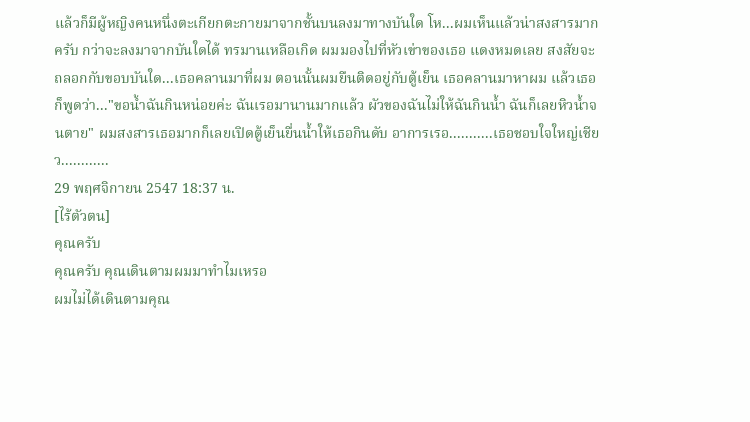แล้วก็มีผู้หญิงคนหนึ่งตะเกียกตะกายมาจากชั้นบนลงมาทางบันใด โห...ผมเห็นแล้วน่าสงสารมากครับ กว่าจะลงมาจากบันใดได้ ทรมานเหลือเกิด ผมมองไปที่หัวเข่าของเธอ แดงหมดเลย สงสัยจะถลอกกับขอบบันใด...เธอคลานมาที่ผม ตอนนั้นผมยืนติดอยู่กับตู้เย็น เธอคลานมาหาผม แล้วเธอก็พูดว่า..."ขอน้ำฉันกินหน่อยค่ะ ฉันเรอมานานมากแล้ว ผัวของฉันไม่ให้ฉันกินน้ำ ฉันก็เลยหิวน้ำจนตาย" ผมสงสารเธอมากก็เลยเปิดตู้เย็นยื่นน้ำให้เธอกินดับ อาการเรอ...........เธอชอบใจใหญ่เชียว............
29 พฤศจิกายน 2547 18:37 น.
[ไร้ตัวตน]
คุณครับ
คุณครับ คุณเดินตามผมมาทำไมเหรอ
ผมไม่ได้เดินตามคุณ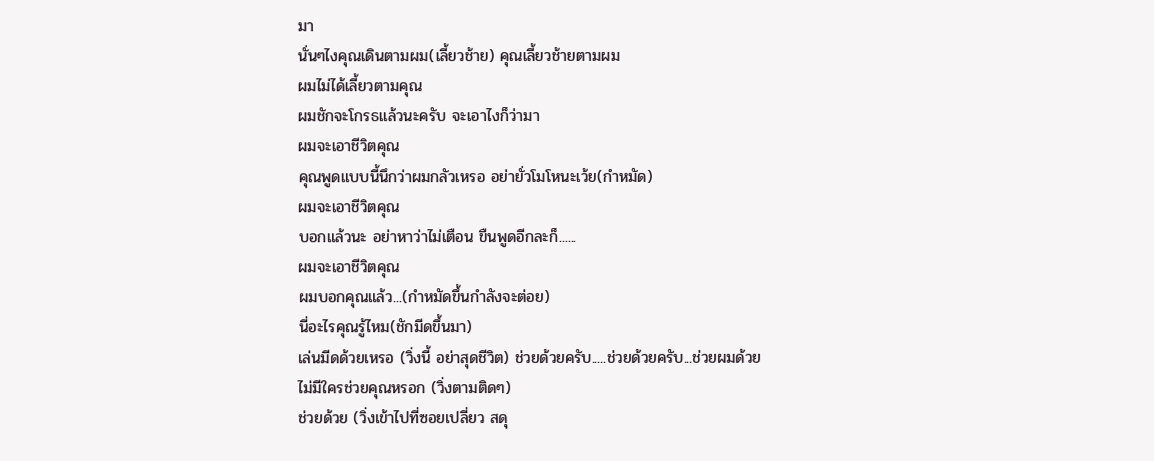มา
นั่นๆไงคุณเดินตามผม(เลี้ยวช้าย) คุณเลี้ยวช้ายตามผม
ผมไม่ได้เลี้ยวตามคุณ
ผมชักจะโกรธแล้วนะครับ จะเอาไงก็ว่ามา
ผมจะเอาชีวิตคุณ
คุณพูดแบบนี้นึกว่าผมกลัวเหรอ อย่ายั่วโมโหนะเว้ย(กำหมัด)
ผมจะเอาชีวิตคุณ
บอกแล้วนะ อย่าหาว่าไม่เตือน ขืนพูดอีกละก็......
ผมจะเอาชีวิตคุณ
ผมบอกคุณแล้ว...(กำหมัดขึ้นกำลังจะต่อย)
นี่อะไรคุณรู้ไหม(ชักมีดขึ้นมา)
เล่นมีดด้วยเหรอ (วิ่งนี้ อย่าสุดชีวิต) ช่วยด้วยครับ.....ช่วยด้วยครับ...ช่วยผมด้วย
ไม่มีใครช่วยคุณหรอก (วิ่งตามติดๆ)
ช่วยด้วย (วิ่งเข้าไปที่ซอยเปลี่ยว สดุ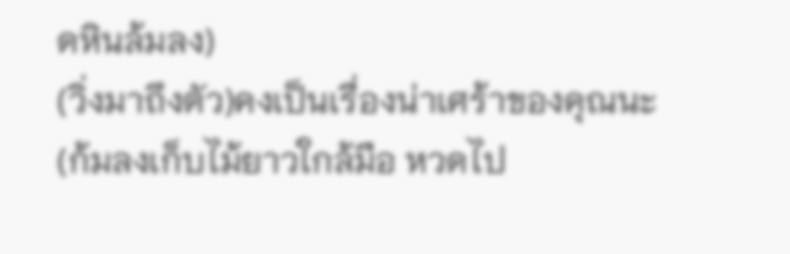ดหินล้มลง)
(วิ่งมาถึงตัว)คงเป็นเรื่องน่าเศร้าของคุณนะ(ก้มลงเก็บไม้ยาวใกล้มือ หวดไป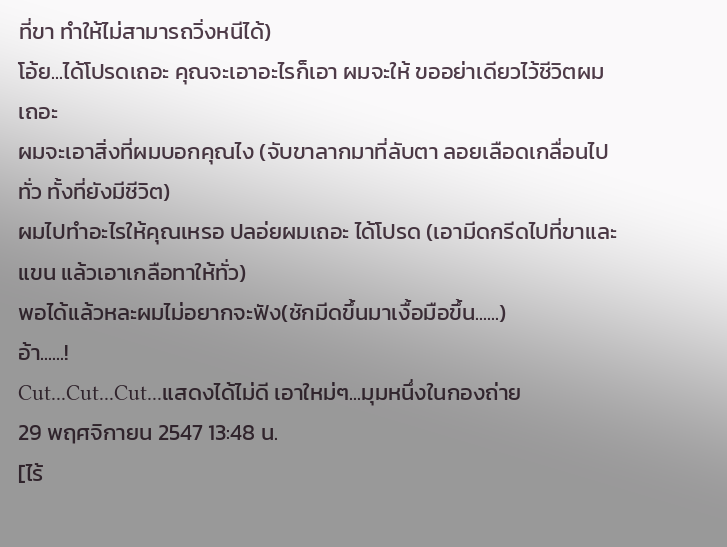ที่ขา ทำให้ไม่สามารถวิ่งหนีได้)
โอ้ย...ได้โปรดเถอะ คุณจะเอาอะไรก็เอา ผมจะให้ ขออย่าเดียวไว้ชีวิตผมเถอะ
ผมจะเอาสิ่งที่ผมบอกคุณไง (จับขาลากมาที่ลับตา ลอยเลือดเกลื่อนไปทั่ว ทั้งที่ยังมีชีวิต)
ผมไปทำอะไรให้คุณเหรอ ปลอ่ยผมเถอะ ได้โปรด (เอามีดกรีดไปที่ขาและแขน แล้วเอาเกลือทาให้ทั่ว)
พอได้แล้วหละผมไม่อยากจะฟัง(ชักมีดขึ้นมาเงื้อมือขึ้น......)
อ้า......!
Cut...Cut...Cut...แสดงได้ไม่ดี เอาใหม่ๆ...มุมหนึ่งในกองถ่าย
29 พฤศจิกายน 2547 13:48 น.
[ไร้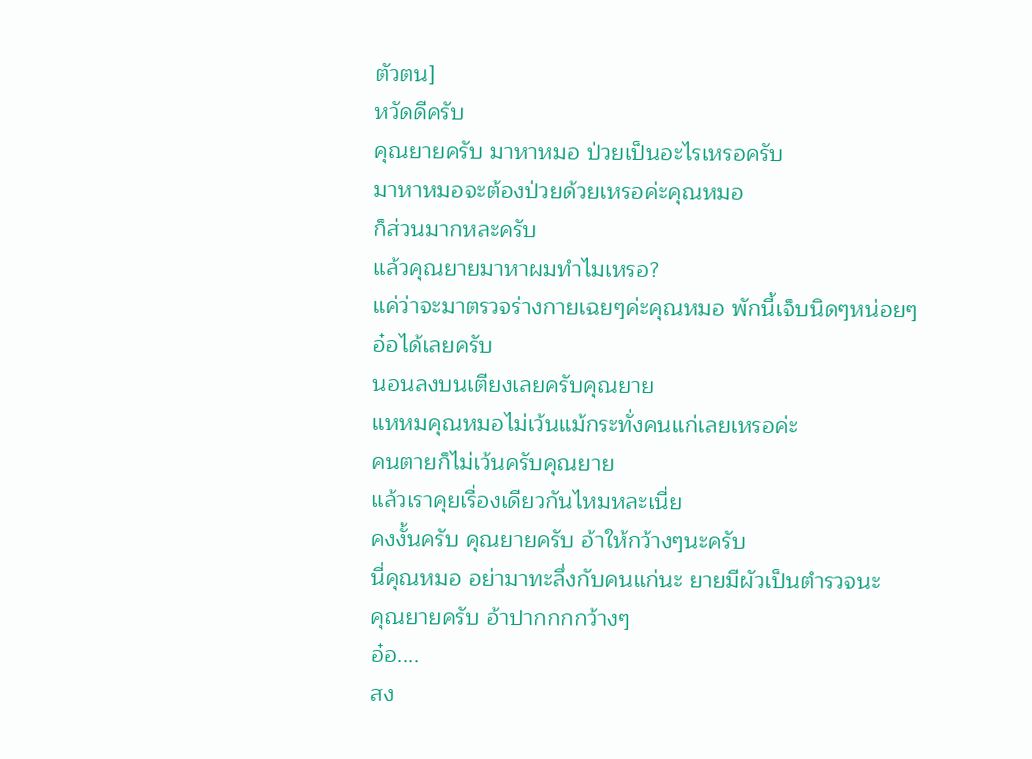ตัวตน]
หวัดดีครับ
คุณยายครับ มาหาหมอ ป่วยเป็นอะไรเหรอครับ
มาหาหมอจะต้องป่วยด้วยเหรอค่ะคุณหมอ
ก็ส่วนมากหละครับ
แล้วคุณยายมาหาผมทำไมเหรอ?
แค่ว่าจะมาตรวจร่างกายเฉยๆค่ะคุณหมอ พักนี้เจ็บนิดๆหน่อยๆ
อ๋อได้เลยครับ
นอนลงบนเตียงเลยครับคุณยาย
แหหมคุณหมอไม่เว้นแม้กระทั่งคนแก่เลยเหรอค่ะ
คนตายก็ไม่เว้นครับคุณยาย
แล้วเราคุยเรื่องเดียวกันไหมหละเนี่ย
คงงั้นครับ คุณยายครับ อ้าให้กว้างๆนะครับ
นี่คุณหมอ อย่ามาทะลึ่งกับคนแก่นะ ยายมีผัวเป็นตำรวจนะ
คุณยายครับ อ้าปากกกกว้างๆ
อ๋อ....
สง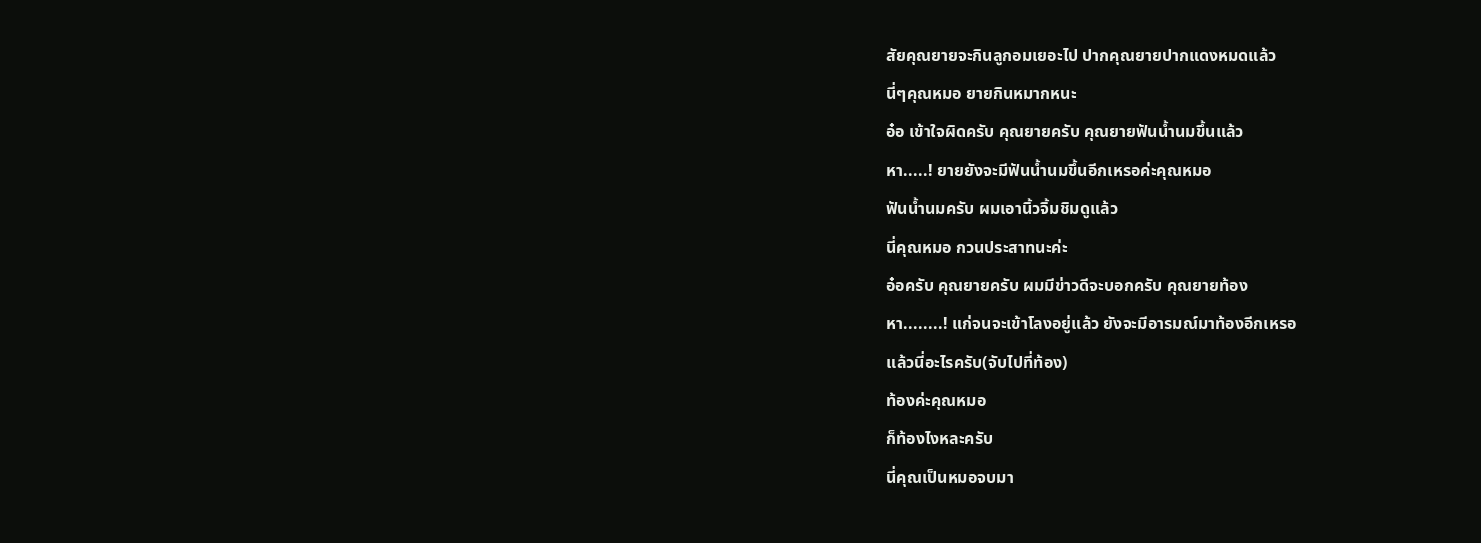สัยคุณยายจะกินลูกอมเยอะไป ปากคุณยายปากแดงหมดแล้ว
นี่ๆคุณหมอ ยายกินหมากหนะ
อ๋อ เข้าใจผิดครับ คุณยายครับ คุณยายฟันน้ำนมขึ้นแล้ว
หา.....! ยายยังจะมีฟันน้ำนมขึ้นอีกเหรอค่ะคุณหมอ
ฟันน้ำนมครับ ผมเอานิ้วจิ้มชิมดูแล้ว
นี่คุณหมอ กวนประสาทนะค่ะ
อ๋อครับ คุณยายครับ ผมมีข่าวดีจะบอกครับ คุณยายท้อง
หา........! แก่จนจะเข้าโลงอยู่แล้ว ยังจะมีอารมณ์มาท้องอีกเหรอ
แล้วนี่อะไรครับ(จับไปที่ท้อง)
ท้องค่ะคุณหมอ
ก็ท้องไงหละครับ
นี่คุณเป็นหมอจบมา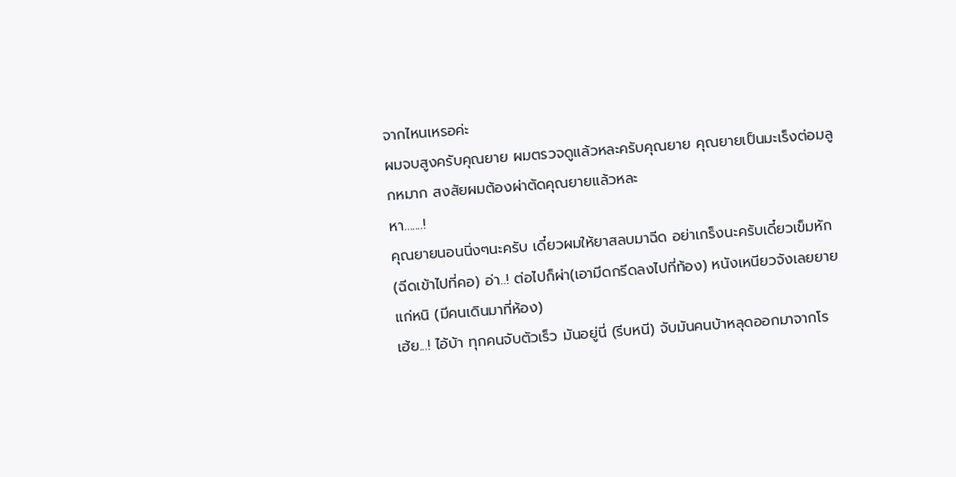จากไหนเหรอค่ะ
ผมจบสูงครับคุณยาย ผมตรวจดูแล้วหละครับคุณยาย คุณยายเป็นมะเร็งต่อมลูกหมาก สงสัยผมต้องผ่าตัดคุณยายแล้วหละ
หา.......!
คุณยายนอนนิ่งๆนะครับ เดี๋ยวผมให้ยาสลบมาฉีด อย่าเกร็งนะครับเดี๋ยวเข็มหัก (ฉีดเข้าไปที่คอ) อ่า..! ต่อไปก็ผ่า(เอามีดกรีดลงไปที่ท้อง) หนังเหนียวจังเลยยายแก่หนิ (มีคนเดินมาที่ห้อง)
เฮ้ย...! ไอ้บ้า ทุกคนจับตัวเร็ว มันอยู่นี่ (รีบหนี) จับมันคนบ้าหลุดออกมาจากโร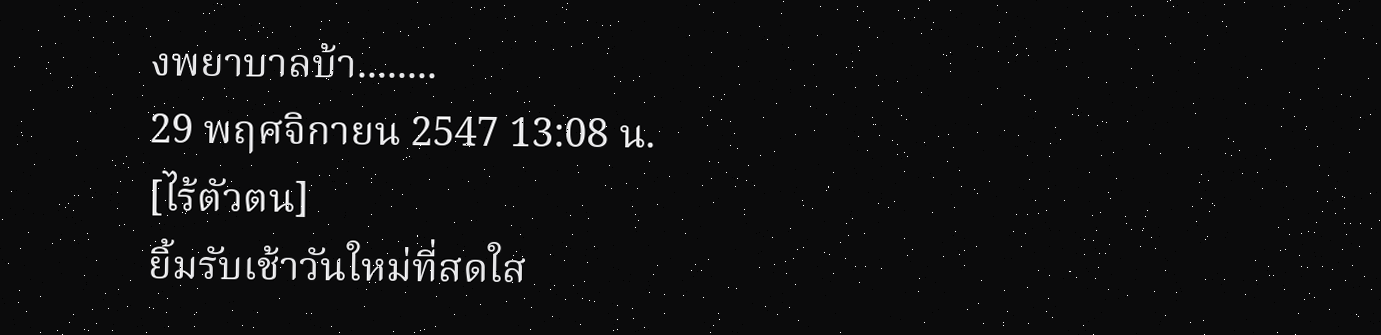งพยาบาลบ้า........
29 พฤศจิกายน 2547 13:08 น.
[ไร้ตัวตน]
ยิ้มรับเช้าวันใหม่ที่สดใส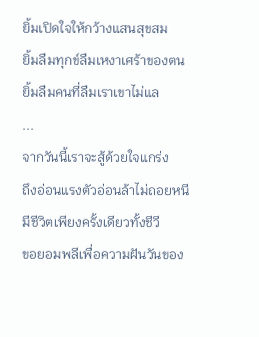ยิ้มเปิดใจให้กว้างแสนสุขสม
ยิ้มลืมทุกข์ลืมเหงาเศร้าของตน
ยิ้มลืมคนที่ลืมเราเขาไม่แล
...
จากวันนี้เราจะสู้ด้วยใจแกร่ง
ถึงอ่อนแรงตัวอ่อนล้าไม่ถอยหนี
มีชีวิตเพียงครั้งเดียวทั้งชีวี
ขอยอมพลีเพื่อความฝันวันของ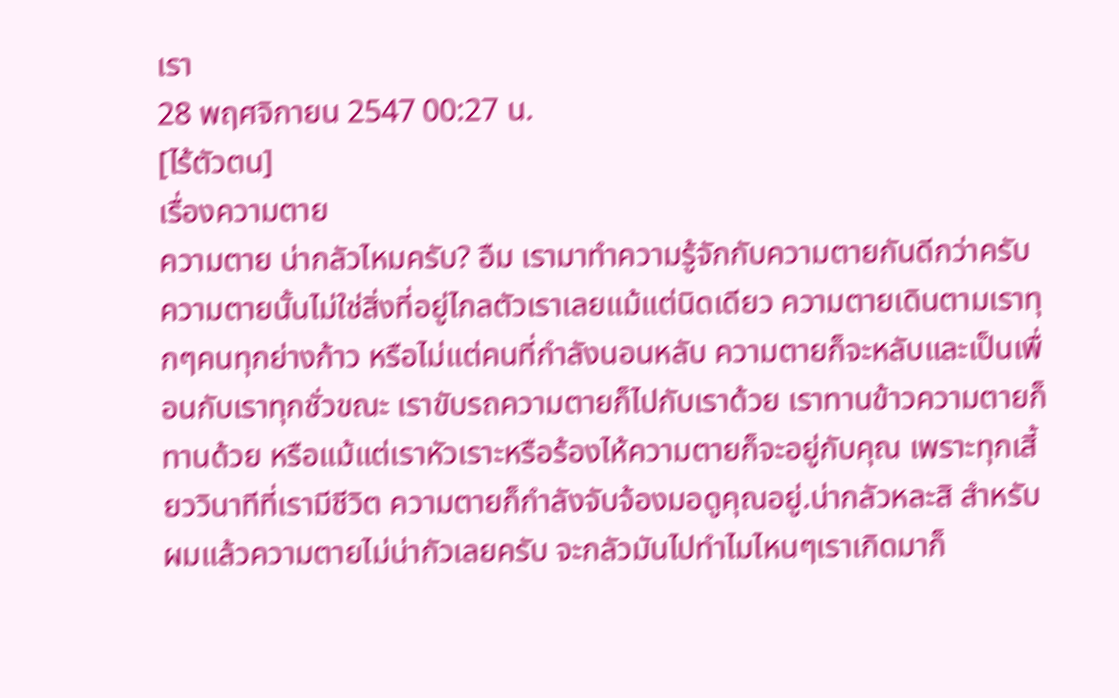เรา
28 พฤศจิกายน 2547 00:27 น.
[ไร้ตัวตน]
เรื่องความตาย
ความตาย น่ากลัวไหมครับ? อืม เรามาทำความรู้จักกับความตายกันดีกว่าครับ ความตายนั้นไม่ใช่สิ่งที่อยู่ไกลตัวเราเลยแม้แต่นิดเดียว ความตายเดินตามเราทุกๆคนทุกย่างก้าว หรือไม่แต่คนที่กำลังนอนหลับ ความตายก็จะหลับและเป็นเพื่อนกับเราทุกชั่วขณะ เราขับรถความตายก็ไปกับเราด้วย เราทานข้าวความตายก็ทานด้วย หรือแม้แต่เราหัวเราะหรือร้องไห้ความตายก็จะอยู่กับคุณ เพราะทุกเสี้ยววินาทีที่เรามีชีวิต ความตายก็กำลังจับจ้องมอดูคุณอยู่.น่ากลัวหละสิ สำหรับผมแล้วความตายไม่น่ากัวเลยครับ จะกลัวมันไปทำไมไหนๆเราเกิดมาก็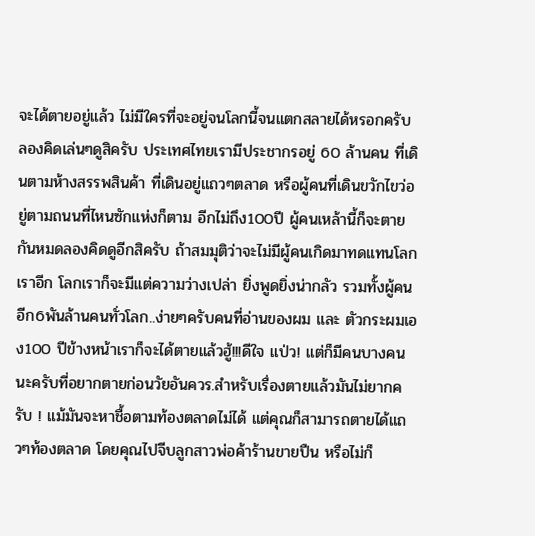จะได้ตายอยู่แล้ว ไม่มีใครที่จะอยู่จนโลกนี้จนแตกสลายได้หรอกครับ ลองคิดเล่นๆดูสิครับ ประเทศไทยเรามีประชากรอยู่ 60 ล้านคน ที่เดินตามห้างสรรพสินค้า ที่เดินอยู่แถวๆตลาด หรือผู้คนที่เดินขวักไขว่อยู่ตามถนนที่ไหนซักแห่งก็ตาม อีกไม่ถึง100ปี ผู้คนเหล้านี้ก็จะตายกันหมดลองคิดดูอีกสิครับ ถ้าสมมุติว่าจะไม่มีผู้คนเกิดมาทดแทนโลกเราอีก โลกเราก็จะมีแต่ความว่างเปล่า ยิ่งพูดยิ่งน่ากลัว รวมทั้งผู้คนอีก6พันล้านคนทั่วโลก..ง่ายๆครับคนที่อ่านของผม และ ตัวกระผมเอง100 ปีข้างหน้าเราก็จะได้ตายแล้วฮู้!!!ดีใจ แป่ว! แต่ก็มีคนบางคนนะครับที่อยากตายก่อนวัยอันควร.สำหรับเรื่องตายแล้วมันไม่ยากครับ ! แม้มันจะหาชื้อตามท้องตลาดไม่ได้ แต่คุณก็สามารถตายได้แถวๆท้องตลาด โดยคุณไปจีบลูกสาวพ่อค้าร้านขายปืน หรือไม่ก็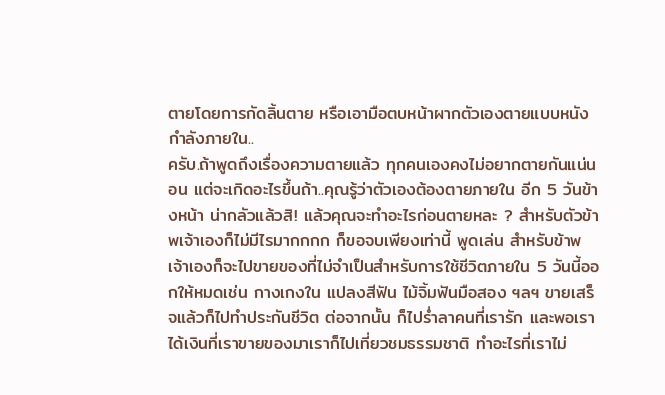ตายโดยการกัดลิ้นตาย หรือเอามือตบหน้าผากตัวเองตายแบบหนังกำลังภายใน..
ครับ.ถ้าพูดถึงเรื่องความตายแล้ว ทุกคนเองคงไม่อยากตายกันแน่นอน แต่จะเกิดอะไรขึ้นถ้า..คุณรู้ว่าตัวเองต้องตายภายใน อีก 5 วันข้างหน้า น่ากลัวแล้วสิ! แล้วคุณจะทำอะไรก่อนตายหละ ? สำหรับตัวข้าพเจ้าเองก็ไม่มีไรมากกกก ก็ขอจบเพียงเท่านี้ พูดเล่น สำหรับข้าพเจ้าเองก็จะไปขายของที่ไม่จำเป็นสำหรับการใช้ชีวิตภายใน 5 วันนี้ออกให้หมดเช่น กางเกงใน แปลงสีฟัน ไม้จิ้มฟันมือสอง ฯลฯ ขายเสร็จแล้วก็ไปทำประกันชีวิต ต่อจากนั้น ก็ไปร่ำลาคนที่เรารัก และพอเราได้เงินที่เราขายของมาเราก็ไปเที่ยวชมธรรมชาติ ทำอะไรที่เราไม่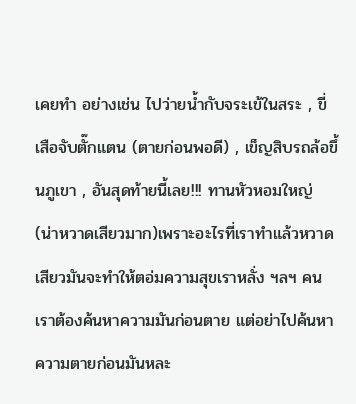เคยทำ อย่างเช่น ไปว่ายน้ำกับจระเข้ในสระ , ขี่เสือจับตั๊กแตน (ตายก่อนพอดี) , เข็ญสิบรถล้อขึ้นภูเขา , อันสุดท้ายนี้เลย!!! ทานหัวหอมใหญ่ (น่าหวาดเสียวมาก)เพราะอะไรที่เราทำแล้วหวาดเสียวมันจะทำให้ตอ่มความสุขเราหลั่ง ฯลฯ คนเราต้องค้นหาความมันก่อนตาย แต่อย่าไปค้นหาความตายก่อนมันหละ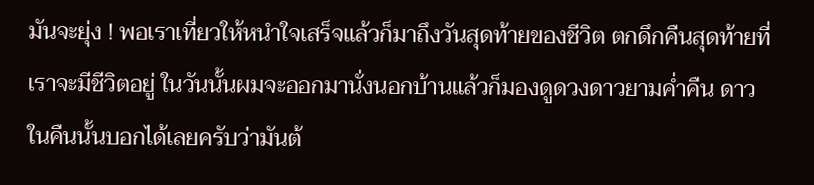มันจะยุ่ง ! พอเราเที่ยวให้หนำใจเสร็จแล้วก็มาถึงวันสุดท้ายของชีวิต ตกดึกคืนสุดท้ายที่เราจะมีชีวิตอยู่ ในวันนั้นผมจะออกมานั่งนอกบ้านแล้วก็มองดูดวงดาวยามค่ำคืน ดาวในคืนนั้นบอกได้เลยครับว่ามันต้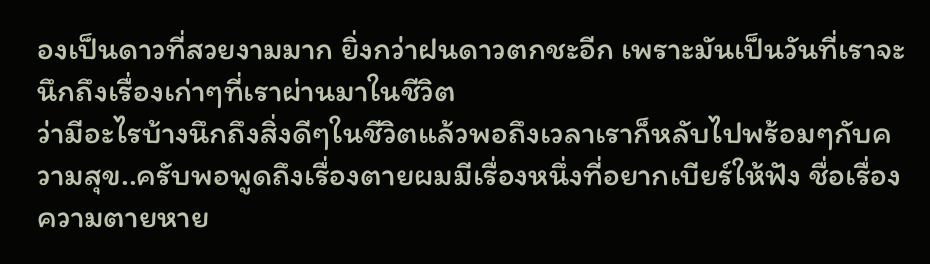องเป็นดาวที่สวยงามมาก ยิ่งกว่าฝนดาวตกชะอีก เพราะมันเป็นวันที่เราจะนึกถึงเรื่องเก่าๆที่เราผ่านมาในชีวิต
ว่ามีอะไรบ้างนึกถึงสิ่งดีๆในชีวิตแล้วพอถึงเวลาเราก็หลับไปพร้อมๆกับความสุข..ครับพอพูดถึงเรื่องตายผมมีเรื่องหนึ่งที่อยากเบียร์ให้ฟัง ชื่อเรื่อง ความตายหาย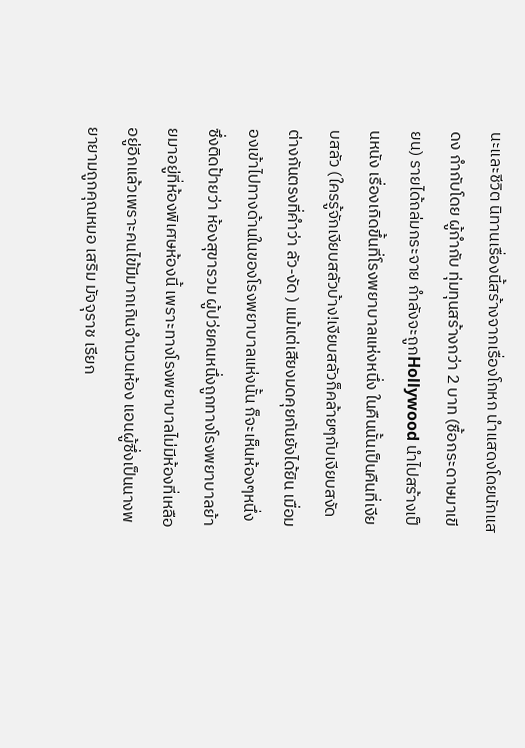นะและชีวิต นิทานเรื่องนี้สร้างจากเรื่องโกหก นำแสดงโดยนักแสดง กำกับโดย ผู้กำกับ ทุ่มทุนสร้างกว่า 2 บาท (ชื้อกระดาษมาเขียน) รายได้ถล่มกระจาย กำลังจะถูกHollywood นำไปสร้างเป็นหนัง เรื่องเกิดขึ้นที่โรงพยาบาลแห่งหนึ่ง ในคืนนั้นเป็นคืนที่เงียบสลัว (ใครรู้จักเงียบสลัวบ้าง!เงียบสลัวก็คล้ายๆกับเงียบสงัดต่างกันตรงที่คำว่า ลัว-งัด ) แม้แต่เสียงมดคุยกันยังได้ยิน เมื่อมองเข้าไปทางด้านในของโรงพยาบาลแห่งนั้น ก็จะเห็นห้องๆหนึ่งซึ่งติดป้ายว่า ห้องสุขารวม ผู้ปว่ยคนหนึ่งถูกทางโรงพยาบาลย้ายมาอยู่ที่ห้องพิเศษห้องนี้ เพราะทางโรงพยาบาลไม่มีห้องที่เหลืออยู่อีกแล้วเพราะคนไข้มีมากเกินจำนวนห้อง แอนผู้ซึ่งเป็นนางพยายามถูกคุณหมอ เสริม มัจจุราช เรียก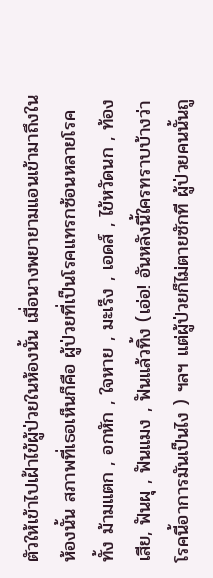ตัวให้เข้าไปเฝ้าไข้ผู้ป่วยในห้องนั้น เมื่อนางพยายามแอนเข้ามาถึงในห้องนั้น สภาพที่เธอเห็นก็คือ ผู้ป่วยที่เป็นโรคแทรกซ้อนหลายโรคทั้ง ม้ามแตก , อกหัก , ใจหาย , มะเร็ง , เอดส์ , ไข้หวัดนก , ท้องเสีย, ฟันผุ , ฟันแมง , ฟันแล้วทิ้ง (เอ่อ! อันหลังนี้ใครทราบบ้างว่าโรคนี้อาการมันเป็นไง ) ฯลฯ แต่ผู้ป่วยก็ไม่ตายซักที ผู้ป่วยคนนั้นถู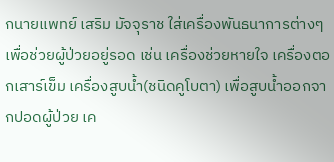กนายแพทย์ เสริม มัจจุราช ใส่เครื่องพันธนาการต่างๆเพื่อช่วยผู้ป่วยอยู่รอด เช่น เครื่องช่วยหายใจ เครื่องตอกเสาร์เข็ม เครื่องสูบน้ำ(ชนิดคูโบตา) เพื่อสูบน้ำออกจากปอดผู้ป่วย เค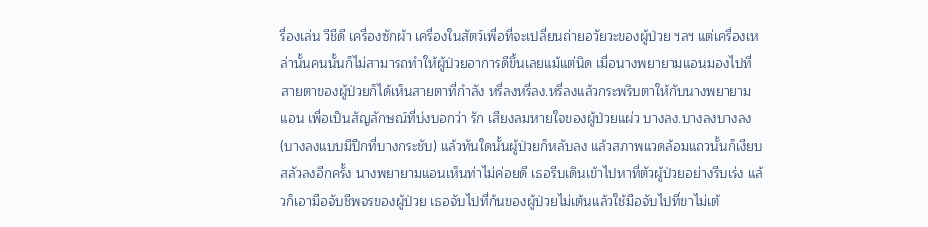รื่องเล่น วีชีดี เครื่องซักผ้า เครื่องในสัตว์เพื่อที่จะเปลี่ยนถ่ายอวัยวะของผู้ป่วย ฯลฯ แต่เครื่องเหล่านั้นคนนั้นก็ไม่สามารถทำให้ผู้ป่วยอาการดีขึ้นเลยแม้แต่นิด เมื่อนางพยายามแอนมองไปที่สายตาของผู้ป่วยก็ได้เห็นสายตาที่กำลัง หรี่ลงหรี่ลง.หรี่ลงแล้วกระพริบตาให้กับนางพยายามแอน เพื่อเป็นสัญลักษณ์ที่บ่งบอกว่า รัก เสียงลมหายใจของผู้ป่วยแผ่ว บางลง.บางลงบางลง(บางลงแบบมีปีกที่บางกระชับ) แล้วทันใดนั้นผู้ป่วยก็หลับลง แล้วสภาพแวดล้อมแถวนั้นก็เงียบสลัวลงอีกครั้ง นางพยายามแอนเห็นท่าไม่ค่อยดี เธอรีบเดินเข้าไปหาที่ตัวผู้ป่วยอย่างรีบเร่ง แล้วก็เอามือจับชีพจรของผู้ป่วย เธอจับไปที่ก้นของผู้ป่วยไม่เต้นแล้วใช้มือจับไปที่ขาไม่เต้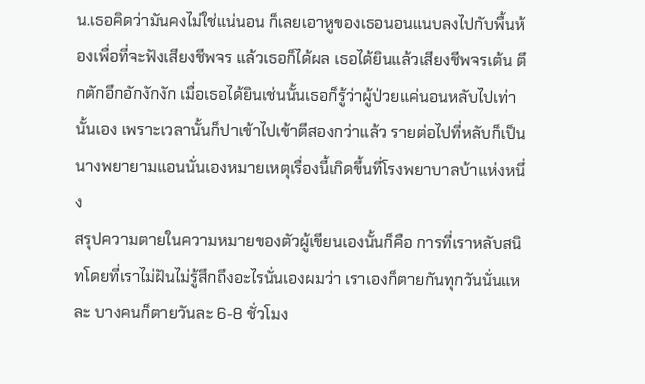น.เธอคิดว่ามันคงไม่ใช่แน่นอน ก็เลยเอาหูของเธอนอนแนบลงไปกับพื้นห้องเพื่อที่จะฟังเสียงชีพจร แล้วเธอก็ได้ผล เธอได้ยินแล้วเสียงชีพจรเต้น ตึกตักอึกอักงักงัก เมื่อเธอได้ยินเช่นนั้นเธอก็รู้ว่าผู้ป่วยแค่นอนหลับไปเท่านั้นเอง เพราะเวลานั้นก็ปาเข้าไปเข้าตีสองกว่าแล้ว รายต่อไปที่หลับก็เป็นนางพยายามแอนนั่นเองหมายเหตุเรื่องนี้เกิดขึ้นที่โรงพยาบาลบ้าแห่งหนึ่ง
สรุปความตายในความหมายของตัวผู้เขียนเองนั้นก็คือ การที่เราหลับสนิทโดยที่เราไม่ฝันไม่รู้สึกถึงอะไรนั่นเองผมว่า เราเองก็ตายกันทุกวันนั่นแหละ บางคนก็ตายวันละ 6-8 ชั่วโมง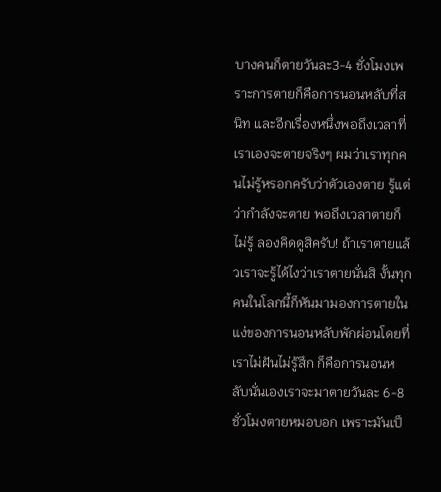บางคนก็ตายวันละ3-4 ชั่งโมงเพราะการตายก็คือการนอนหลับที่สนิท และอีกเรื่องหนึ่งพอถึงเวลาที่เราเองจะตายจริงๆ ผมว่าเราทุกคนไม่รู้หรอกครับว่าตัวเองตาย รู้แต่ว่ากำลังจะตาย พอถึงเวลาตายก็ไม่รู้ ลองคิดดูสิครับ! ถ้าเราตายแล้วเราจะรู้ได้ไงว่าเราตายนั่นสิ งั้นทุกคนในโลกนี้ก็หันมามองการตายในแง่ของการนอนหลับพักผ่อนโดยที่เราไม่ฝันไม่รู้สึก ก็คือการนอนหลับนั่นเองเราจะมาตายวันละ 6-8 ชั่วโมงตายหมอบอก เพราะมันเป็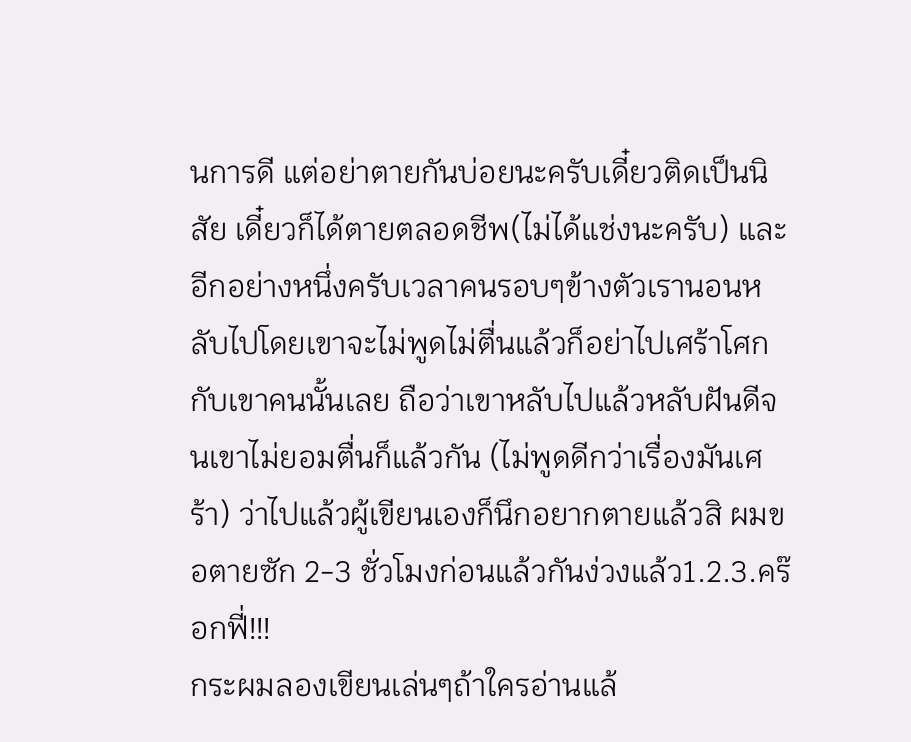นการดี แต่อย่าตายกันบ่อยนะครับเดี๋ยวติดเป็นนิสัย เดี๋ยวก็ได้ตายตลอดชีพ(ไม่ได้แช่งนะครับ) และอีกอย่างหนึ่งครับเวลาคนรอบๆข้างตัวเรานอนหลับไปโดยเขาจะไม่พูดไม่ตื่นแล้วก็อย่าไปเศร้าโศกกับเขาคนนั้นเลย ถือว่าเขาหลับไปแล้วหลับฝันดีจนเขาไม่ยอมตื่นก็แล้วกัน (ไม่พูดดีกว่าเรื่องมันเศร้า) ว่าไปแล้วผู้เขียนเองก็นึกอยากตายแล้วสิ ผมขอตายซัก 2-3 ชั่วโมงก่อนแล้วกันง่วงแล้ว1.2.3.คร๊อกฟี่!!!
กระผมลองเขียนเล่นๆถ้าใครอ่านแล้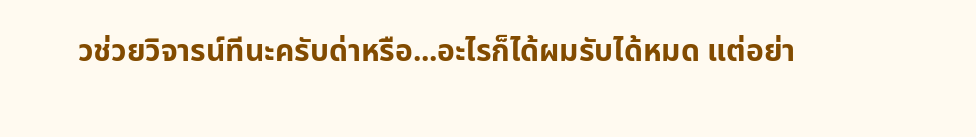วช่วยวิจารน์ทีนะครับด่าหรือ...อะไรก็ได้ผมรับได้หมด แต่อย่า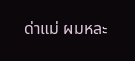ด่าแม่ ผมหละ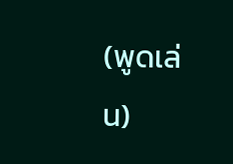(พูดเล่น)